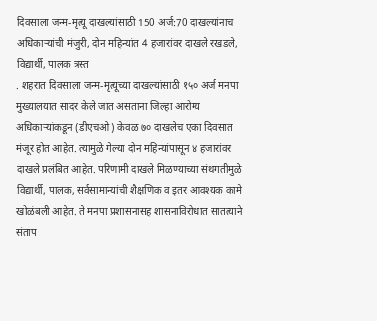दिवसाला जन्म-मृत्यू दाखल्यांसाठी 150 अर्ज:70 दाखल्यांनाच अधिकाऱ्यांची मंजुरी, दोन महिन्यांत 4 हजारांवर दाखले रखडले, विद्यार्थी, पालक त्रस्त
. शहरात दिवसाला जन्म-मृत्यूच्या दाखल्यांसाठी १५० अर्ज मनपा मुख्यालयात सादर केले जात असताना जिल्हा आरोग्य अधिकाऱ्यांकडून (डीएचओ) केवळ ७० दाखलेच एका दिवसात मंजूर होत आहेत. त्यामुळे गेल्या दोन महिन्यांपासून ४ हजारांवर दाखले प्रलंबित आहेत. परिणामी दाखले मिळण्याच्या संथगतीमुळे विद्यार्थी, पालक, सर्वसामान्यांची शैक्षणिक व इतर आवश्यक कामे खोळंबली आहेत. ते मनपा प्रशासनासह शासनाविरोधात सातत्याने संताप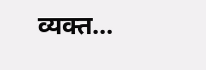व्यक्त…